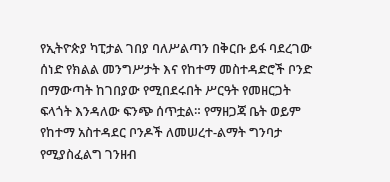የኢትዮጵያ ካፒታል ገበያ ባለሥልጣን በቅርቡ ይፋ ባደረገው ሰነድ የክልል መንግሥታት እና የከተማ መስተዳድሮች ቦንድ በማውጣት ከገበያው የሚበደሩበት ሥርዓት የመዘርጋት ፍላጎት እንዳለው ፍንጭ ሰጥቷል። የማዘጋጃ ቤት ወይም የከተማ አስተዳደር ቦንዶች ለመሠረተ-ልማት ግንባታ የሚያስፈልግ ገንዘብ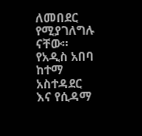ለመበደር የሚያገለግሉ ናቸው። የአዲስ አበባ ከተማ አስተዳደር እና የሲዳማ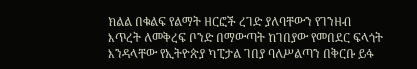ክልል በቁልፍ የልማት ዘርፎች ረገድ ያለባቸውን የገንዘብ እጥረት ለመቅረፍ ቦንድ በማውጣት ከገበያው የመበደር ፍላጎት እንዳላቸው የኢትዮጵያ ካፒታል ገበያ ባለሥልጣን በቅርቡ ይፋ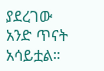ያደረገው አንድ ጥናት አሳይቷል።